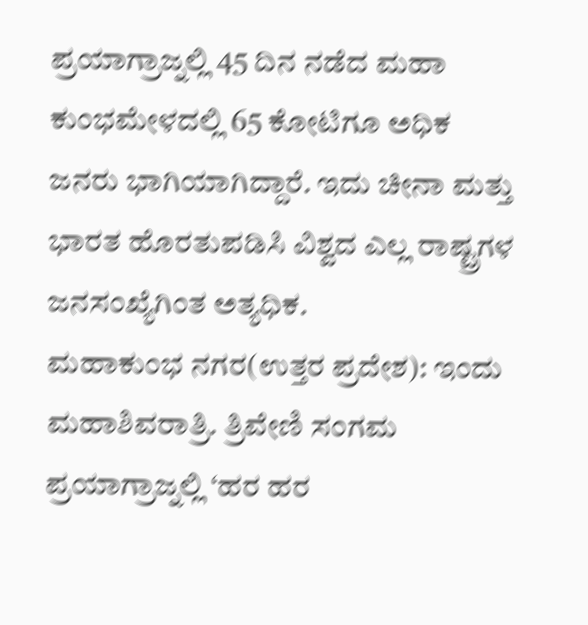ಪ್ರಯಾಗ್ರಾಜ್ನಲ್ಲಿ 45 ದಿನ ನಡೆದ ಮಹಾ ಕುಂಭಮೇಳದಲ್ಲಿ 65 ಕೋಟಿಗೂ ಅಧಿಕ ಜನರು ಭಾಗಿಯಾಗಿದ್ದಾರೆ. ಇದು ಚೀನಾ ಮತ್ತು ಭಾರತ ಹೊರತುಪಡಿಸಿ ವಿಶ್ವದ ಎಲ್ಲ ರಾಷ್ಟ್ರಗಳ ಜನಸಂಖ್ಯೆಗಿಂತ ಅತ್ಯಧಿಕ.
ಮಹಾಕುಂಭ ನಗರ(ಉತ್ತರ ಪ್ರದೇಶ): ಇಂದು ಮಹಾಶಿವರಾತ್ರಿ. ತ್ರಿವೇಣಿ ಸಂಗಮ ಪ್ರಯಾಗ್ರಾಜ್ನಲ್ಲಿ ‘ಹರ ಹರ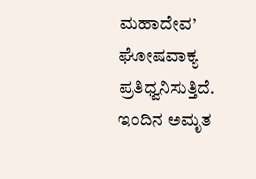ಮಹಾದೇವ’ ಘೋಷವಾಕ್ಯ ಪ್ರತಿಧ್ವನಿಸುತ್ತಿದೆ. ಇಂದಿನ ಅಮೃತ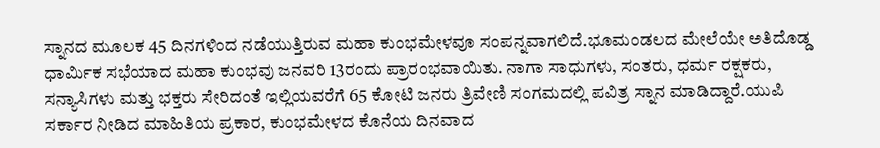ಸ್ನಾನದ ಮೂಲಕ 45 ದಿನಗಳಿಂದ ನಡೆಯುತ್ತಿರುವ ಮಹಾ ಕುಂಭಮೇಳವೂ ಸಂಪನ್ನವಾಗಲಿದೆ.ಭೂಮಂಡಲದ ಮೇಲೆಯೇ ಅತಿದೊಡ್ಡ ಧಾರ್ಮಿಕ ಸಭೆಯಾದ ಮಹಾ ಕುಂಭವು ಜನವರಿ 13ರಂದು ಪ್ರಾರಂಭವಾಯಿತು. ನಾಗಾ ಸಾಧುಗಳು, ಸಂತರು, ಧರ್ಮ ರಕ್ಷಕರು, ಸನ್ಯಾಸಿಗಳು ಮತ್ತು ಭಕ್ತರು ಸೇರಿದಂತೆ ಇಲ್ಲಿಯವರೆಗೆ 65 ಕೋಟಿ ಜನರು ತ್ರಿವೇಣಿ ಸಂಗಮದಲ್ಲಿ ಪವಿತ್ರ ಸ್ನಾನ ಮಾಡಿದ್ದಾರೆ.ಯುಪಿ ಸರ್ಕಾರ ನೀಡಿದ ಮಾಹಿತಿಯ ಪ್ರಕಾರ, ಕುಂಭಮೇಳದ ಕೊನೆಯ ದಿನವಾದ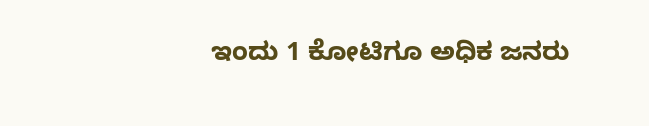ಇಂದು 1 ಕೋಟಿಗೂ ಅಧಿಕ ಜನರು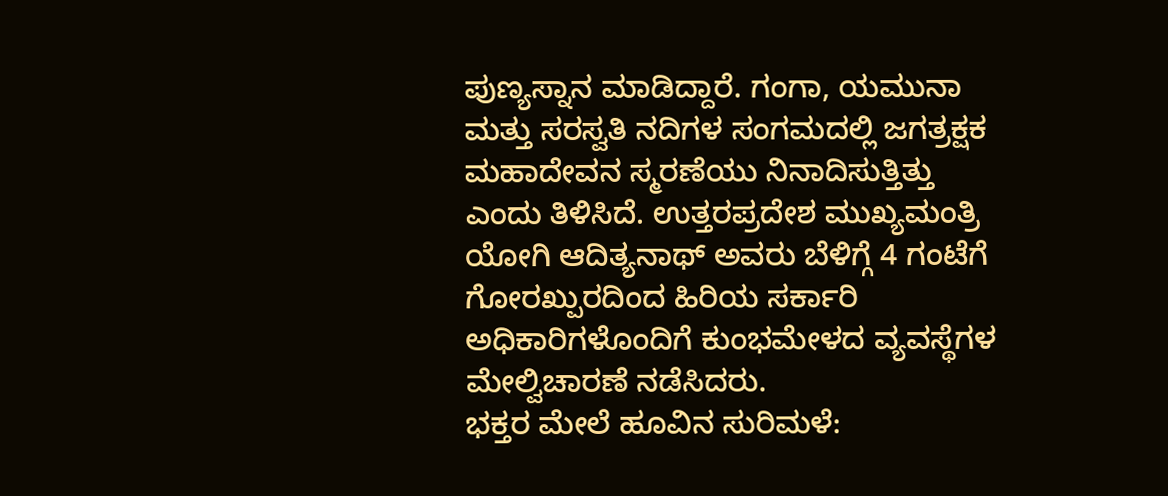ಪುಣ್ಯಸ್ನಾನ ಮಾಡಿದ್ದಾರೆ. ಗಂಗಾ, ಯಮುನಾ ಮತ್ತು ಸರಸ್ವತಿ ನದಿಗಳ ಸಂಗಮದಲ್ಲಿ ಜಗತ್ರಕ್ಷಕ ಮಹಾದೇವನ ಸ್ಮರಣೆಯು ನಿನಾದಿಸುತ್ತಿತ್ತು ಎಂದು ತಿಳಿಸಿದೆ. ಉತ್ತರಪ್ರದೇಶ ಮುಖ್ಯಮಂತ್ರಿ ಯೋಗಿ ಆದಿತ್ಯನಾಥ್ ಅವರು ಬೆಳಿಗ್ಗೆ 4 ಗಂಟೆಗೆ ಗೋರಖ್ಪುರದಿಂದ ಹಿರಿಯ ಸರ್ಕಾರಿ ಅಧಿಕಾರಿಗಳೊಂದಿಗೆ ಕುಂಭಮೇಳದ ವ್ಯವಸ್ಥೆಗಳ ಮೇಲ್ವಿಚಾರಣೆ ನಡೆಸಿದರು.
ಭಕ್ತರ ಮೇಲೆ ಹೂವಿನ ಸುರಿಮಳೆ: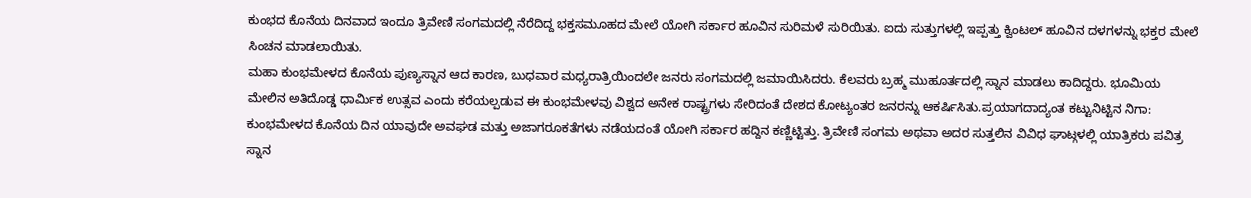ಕುಂಭದ ಕೊನೆಯ ದಿನವಾದ ಇಂದೂ ತ್ರಿವೇಣಿ ಸಂಗಮದಲ್ಲಿ ನೆರೆದಿದ್ದ ಭಕ್ತಸಮೂಹದ ಮೇಲೆ ಯೋಗಿ ಸರ್ಕಾರ ಹೂವಿನ ಸುರಿಮಳೆ ಸುರಿಯಿತು. ಐದು ಸುತ್ತುಗಳಲ್ಲಿ ಇಪ್ಪತ್ತು ಕ್ವಿಂಟಲ್ ಹೂವಿನ ದಳಗಳನ್ನು ಭಕ್ತರ ಮೇಲೆ ಸಿಂಚನ ಮಾಡಲಾಯಿತು.
ಮಹಾ ಕುಂಭಮೇಳದ ಕೊನೆಯ ಪುಣ್ಯಸ್ನಾನ ಆದ ಕಾರಣ, ಬುಧವಾರ ಮಧ್ಯರಾತ್ರಿಯಿಂದಲೇ ಜನರು ಸಂಗಮದಲ್ಲಿ ಜಮಾಯಿಸಿದರು. ಕೆಲವರು ಬ್ರಹ್ಮ ಮುಹೂರ್ತದಲ್ಲಿ ಸ್ನಾನ ಮಾಡಲು ಕಾದಿದ್ದರು. ಭೂಮಿಯ ಮೇಲಿನ ಅತಿದೊಡ್ಡ ಧಾರ್ಮಿಕ ಉತ್ಸವ ಎಂದು ಕರೆಯಲ್ಪಡುವ ಈ ಕುಂಭಮೇಳವು ವಿಶ್ವದ ಅನೇಕ ರಾಷ್ಟ್ರಗಳು ಸೇರಿದಂತೆ ದೇಶದ ಕೋಟ್ಯಂತರ ಜನರನ್ನು ಆಕರ್ಷಿಸಿತು.ಪ್ರಯಾಗದಾದ್ಯಂತ ಕಟ್ಟುನಿಟ್ಟಿನ ನಿಗಾ: ಕುಂಭಮೇಳದ ಕೊನೆಯ ದಿನ ಯಾವುದೇ ಅವಘಡ ಮತ್ತು ಅಜಾಗರೂಕತೆಗಳು ನಡೆಯದಂತೆ ಯೋಗಿ ಸರ್ಕಾರ ಹದ್ದಿನ ಕಣ್ಣಿಟ್ಟಿತ್ತು. ತ್ರಿವೇಣಿ ಸಂಗಮ ಅಥವಾ ಅದರ ಸುತ್ತಲಿನ ವಿವಿಧ ಘಾಟ್ಗಳಲ್ಲಿ ಯಾತ್ರಿಕರು ಪವಿತ್ರ ಸ್ನಾನ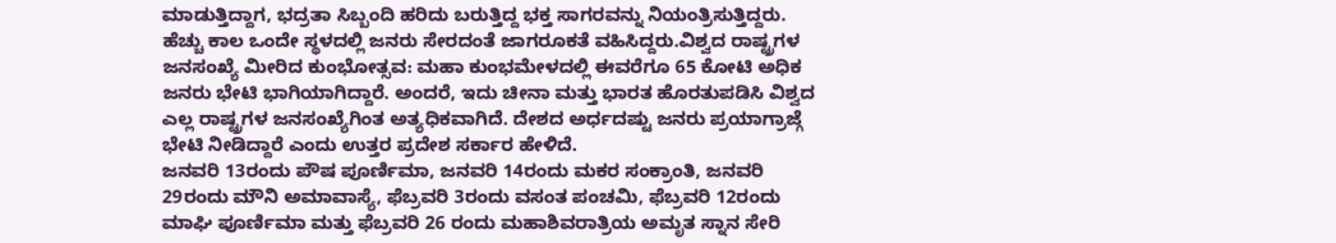ಮಾಡುತ್ತಿದ್ದಾಗ, ಭದ್ರತಾ ಸಿಬ್ಬಂದಿ ಹರಿದು ಬರುತ್ತಿದ್ದ ಭಕ್ತ ಸಾಗರವನ್ನು ನಿಯಂತ್ರಿಸುತ್ತಿದ್ದರು. ಹೆಚ್ಚು ಕಾಲ ಒಂದೇ ಸ್ಥಳದಲ್ಲಿ ಜನರು ಸೇರದಂತೆ ಜಾಗರೂಕತೆ ವಹಿಸಿದ್ದರು.ವಿಶ್ವದ ರಾಷ್ಟ್ರಗಳ ಜನಸಂಖ್ಯೆ ಮೀರಿದ ಕುಂಭೋತ್ಸವ: ಮಹಾ ಕುಂಭಮೇಳದಲ್ಲಿ ಈವರೆಗೂ 65 ಕೋಟಿ ಅಧಿಕ ಜನರು ಭೇಟಿ ಭಾಗಿಯಾಗಿದ್ದಾರೆ. ಅಂದರೆ, ಇದು ಚೀನಾ ಮತ್ತು ಭಾರತ ಹೊರತುಪಡಿಸಿ ವಿಶ್ವದ ಎಲ್ಲ ರಾಷ್ಟ್ರಗಳ ಜನಸಂಖ್ಯೆಗಿಂತ ಅತ್ಯಧಿಕವಾಗಿದೆ. ದೇಶದ ಅರ್ಧದಷ್ಟು ಜನರು ಪ್ರಯಾಗ್ರಾಜ್ಗೆ ಭೇಟಿ ನೀಡಿದ್ದಾರೆ ಎಂದು ಉತ್ತರ ಪ್ರದೇಶ ಸರ್ಕಾರ ಹೇಳಿದೆ.
ಜನವರಿ 13ರಂದು ಪೌಷ ಪೂರ್ಣಿಮಾ, ಜನವರಿ 14ರಂದು ಮಕರ ಸಂಕ್ರಾಂತಿ, ಜನವರಿ 29ರಂದು ಮೌನಿ ಅಮಾವಾಸ್ಯೆ, ಫೆಬ್ರವರಿ 3ರಂದು ವಸಂತ ಪಂಚಮಿ, ಫೆಬ್ರವರಿ 12ರಂದು ಮಾಘಿ ಪೂರ್ಣಿಮಾ ಮತ್ತು ಫೆಬ್ರವರಿ 26 ರಂದು ಮಹಾಶಿವರಾತ್ರಿಯ ಅಮೃತ ಸ್ನಾನ ಸೇರಿ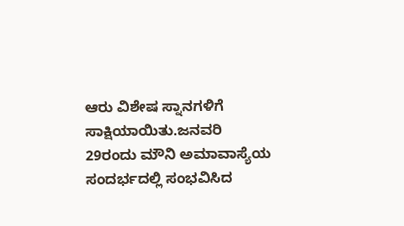ಆರು ವಿಶೇಷ ಸ್ನಾನಗಳಿಗೆ ಸಾಕ್ಷಿಯಾಯಿತು.ಜನವರಿ 29ರಂದು ಮೌನಿ ಅಮಾವಾಸ್ಯೆಯ ಸಂದರ್ಭದಲ್ಲಿ ಸಂಭವಿಸಿದ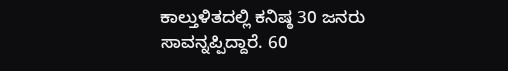ಕಾಲ್ತುಳಿತದಲ್ಲಿ ಕನಿಷ್ಠ 30 ಜನರು ಸಾವನ್ನಪ್ಪಿದ್ದಾರೆ. 60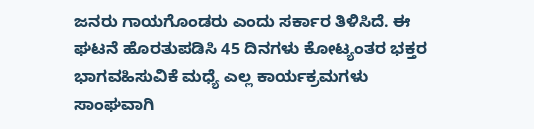ಜನರು ಗಾಯಗೊಂಡರು ಎಂದು ಸರ್ಕಾರ ತಿಳಿಸಿದೆ. ಈ ಘಟನೆ ಹೊರತುಪಡಿಸಿ 45 ದಿನಗಳು ಕೋಟ್ಯಂತರ ಭಕ್ತರ ಭಾಗವಹಿಸುವಿಕೆ ಮಧ್ಯೆ ಎಲ್ಲ ಕಾರ್ಯಕ್ರಮಗಳು ಸಾಂಘವಾಗಿ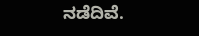ನಡೆದಿವೆ.